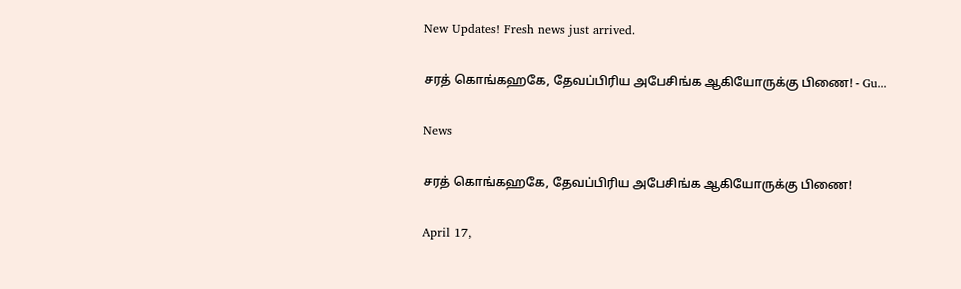New Updates! Fresh news just arrived.

சரத் கொங்கஹகே, தேவப்பிரிய அபேசிங்க ஆகியோருக்கு பிணை! - Gu...

News

சரத் கொங்கஹகே, தேவப்பிரிய அபேசிங்க ஆகியோருக்கு பிணை!

April 17,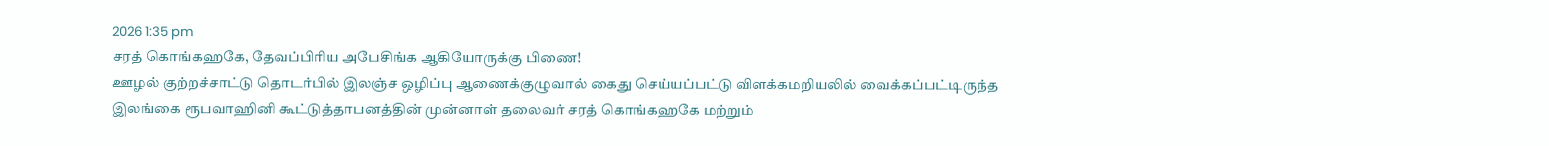2026 1:35 pm
சரத் கொங்கஹகே, தேவப்பிரிய அபேசிங்க ஆகியோருக்கு பிணை!
ஊழல் குற்றச்சாட்டு தொடர்பில் இலஞ்ச ஒழிப்பு ஆணைக்குழுவால் கைது செய்யப்பட்டு விளக்கமறியலில் வைக்கப்பட்டிருந்த இலங்கை ரூபவாஹினி கூட்டுத்தாபனத்தின் முன்னாள் தலைவர் சரத் கொங்கஹகே மற்றும்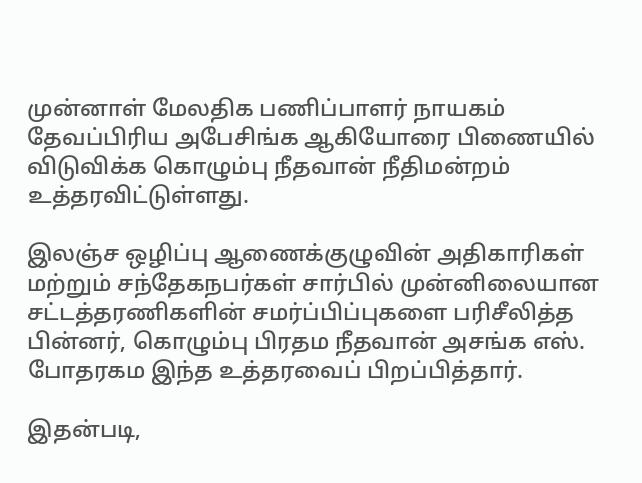முன்னாள் மேலதிக பணிப்பாளர் நாயகம் தேவப்பிரிய அபேசிங்க ஆகியோரை பிணையில் விடுவிக்க கொழும்பு நீதவான் நீதிமன்றம் உத்தரவிட்டுள்ளது.

இலஞ்ச ஒழிப்பு ஆணைக்குழுவின் அதிகாரிகள் மற்றும் சந்தேகநபர்கள் சார்பில் முன்னிலையான சட்டத்தரணிகளின் சமர்ப்பிப்புகளை பரிசீலித்த பின்னர், கொழும்பு பிரதம நீதவான் அசங்க எஸ். போதரகம இந்த உத்தரவைப் பிறப்பித்தார்.

இதன்படி,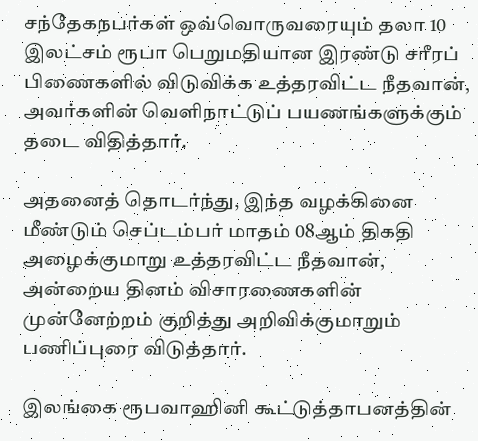சந்தேகநபர்கள் ஒவ்வொருவரையும் தலா 10 இலட்சம் ரூபா பெறுமதியான இரண்டு சரீரப் பிணைகளில் விடுவிக்க உத்தரவிட்ட நீதவான், அவர்களின் வெளிநாட்டுப் பயணங்களுக்கும் தடை விதித்தார்.

அதனைத் தொடர்ந்து, இந்த வழக்கினை மீண்டும் செப்டம்பர் மாதம் 08ஆம் திகதி அழைக்குமாறு உத்தரவிட்ட நீதவான், அன்றைய தினம் விசாரணைகளின் முன்னேற்றம் குறித்து அறிவிக்குமாறும் பணிப்புரை விடுத்தார்.

இலங்கை ரூபவாஹினி கூட்டுத்தாபனத்தின்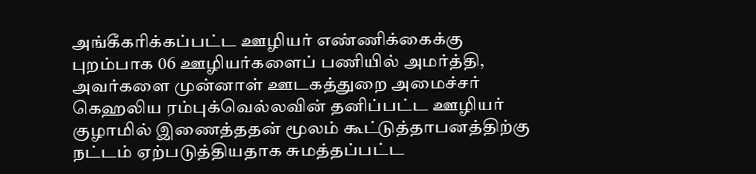அங்கீகரிக்கப்பட்ட ஊழியர் எண்ணிக்கைக்கு புறம்பாக 06 ஊழியர்களைப் பணியில் அமர்த்தி, அவர்களை முன்னாள் ஊடகத்துறை அமைச்சர் கெஹலிய ரம்புக்வெல்லவின் தனிப்பட்ட ஊழியர் குழாமில் இணைத்ததன் மூலம் கூட்டுத்தாபனத்திற்கு நட்டம் ஏற்படுத்தியதாக சுமத்தப்பட்ட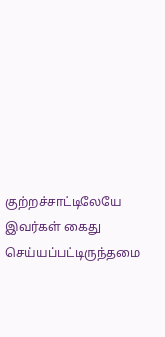குற்றச்சாட்டிலேயே இவர்கள் கைது செய்யப்பட்டிருந்தமை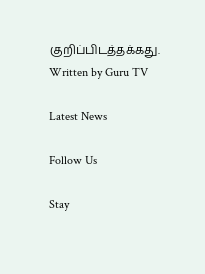குறிப்பிடத்தக்கது.
Written by Guru TV

Latest News

Follow Us

Stay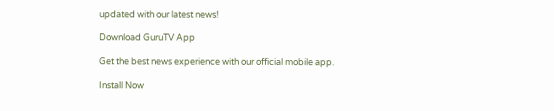updated with our latest news!

Download GuruTV App

Get the best news experience with our official mobile app.

Install Now